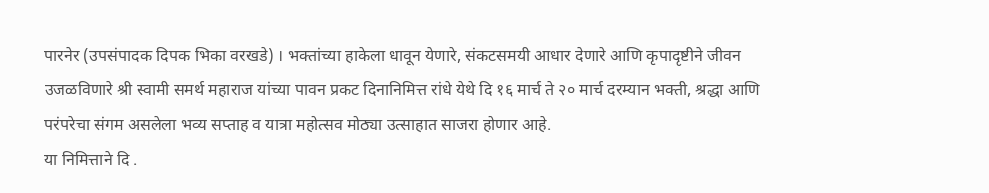पारनेर (उपसंपादक दिपक भिका वरखडे) । भक्तांच्या हाकेला धावून येणारे, संकटसमयी आधार देणारे आणि कृपादृष्टीने जीवन उजळविणारे श्री स्वामी समर्थ महाराज यांच्या पावन प्रकट दिनानिमित्त रांधे येथे दि १६ मार्च ते २० मार्च दरम्यान भक्ती, श्रद्धा आणि परंपरेचा संगम असलेला भव्य सप्ताह व यात्रा महोत्सव मोठ्या उत्साहात साजरा होणार आहे.
या निमित्ताने दि .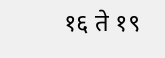१६ ते १९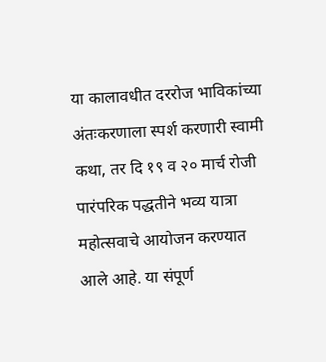या कालावधीत दररोज भाविकांच्या अंतःकरणाला स्पर्श करणारी स्वामी कथा, तर दि १९ व २० मार्च रोजी पारंपरिक पद्धतीने भव्य यात्रा महोत्सवाचे आयोजन करण्यात आले आहे. या संपूर्ण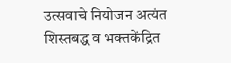उत्सवाचे नियोजन अत्यंत शिस्तबद्ध व भक्तकेंद्रित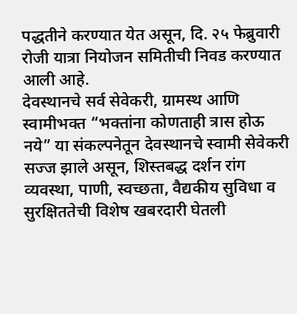पद्धतीने करण्यात येत असून, दि. २५ फेब्रुवारी रोजी यात्रा नियोजन समितीची निवड करण्यात आली आहे.
देवस्थानचे सर्व सेवेकरी, ग्रामस्थ आणि स्वामीभक्त “भक्तांना कोणताही त्रास होऊ नये” या संकल्पनेतून देवस्थानचे स्वामी सेवेकरी सज्ज झाले असून, शिस्तबद्ध दर्शन रांग व्यवस्था, पाणी, स्वच्छता, वैद्यकीय सुविधा व सुरक्षिततेची विशेष खबरदारी घेतली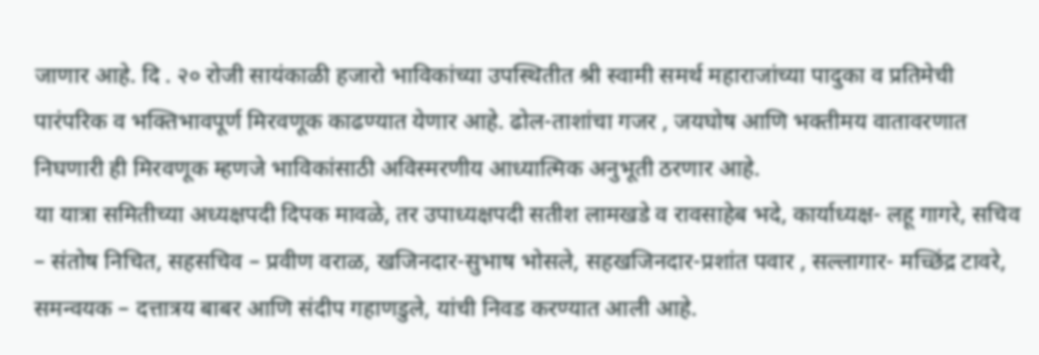जाणार आहे. दि . २० रोजी सायंकाळी हजारो भाविकांच्या उपस्थितीत श्री स्वामी समर्थ महाराजांच्या पादुका व प्रतिमेची पारंपरिक व भक्तिभावपूर्ण मिरवणूक काढण्यात येणार आहे. ढोल-ताशांचा गजर , जयघोष आणि भक्तीमय वातावरणात निघणारी ही मिरवणूक म्हणजे भाविकांसाठी अविस्मरणीय आध्यात्मिक अनुभूती ठरणार आहे.
या यात्रा समितीच्या अध्यक्षपदी दिपक मावळे, तर उपाध्यक्षपदी सतीश लामखडे व रावसाहेब भदे, कार्याध्यक्ष- लहू गागरे, सचिव – संतोष निचित, सहसचिव – प्रवीण वराळ, खजिनदार-सुभाष भोसले, सहखजिनदार-प्रशांत पवार , सल्लागार- मच्छिंद्र टावरे, समन्वयक – दत्तात्रय बाबर आणि संदीप गहाणडुले, यांची निवड करण्यात आली आहे.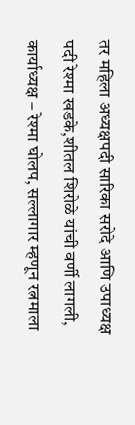तर महिला अध्यक्षपदी सारिका सरोदे आणि उपाध्यक्ष पदी रेश्मा खडके,शीतल शिरोळे यांची वर्णी लागली, कार्याध्यक्ष – रेश्मा घोलप, सल्लागार म्हणून रत्नमाला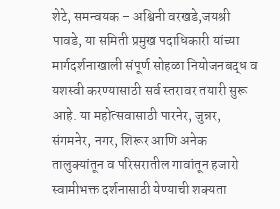शेटे, समन्वयक – अश्विनी वरखडे,जयश्री पावडे, या समिती प्रमुख पदाधिकारी यांच्या मार्गदर्शनाखाली संपूर्ण सोहळा नियोजनबद्ध व यशस्वी करण्यासाठी सर्व स्तरावर तयारी सुरू आहे. या महोत्सवासाठी पारनेर, जुन्नर, संगमनेर, नगर, शिरूर आणि अनेक तालुक्यांतून व परिसरातील गावांतून हजारो स्वामीभक्त दर्शनासाठी येण्याची शक्यता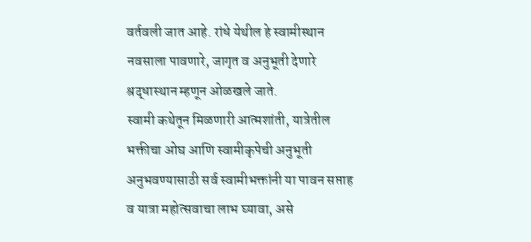वर्तवली जात आहे. रांधे येथील हे स्वामीस्थान नवसाला पावणारे, जागृत व अनुभूती देणारे श्रद्धास्थान म्हणून ओळखले जाते.
स्वामी कथेतून मिळणारी आत्मशांती, यात्रेतील भक्तीचा ओघ आणि स्वामीकृपेची अनुभूती अनुभवण्यासाठी सर्व स्वामीभक्तांनी या पावन सप्ताह व यात्रा महोत्सवाचा लाभ घ्यावा, असे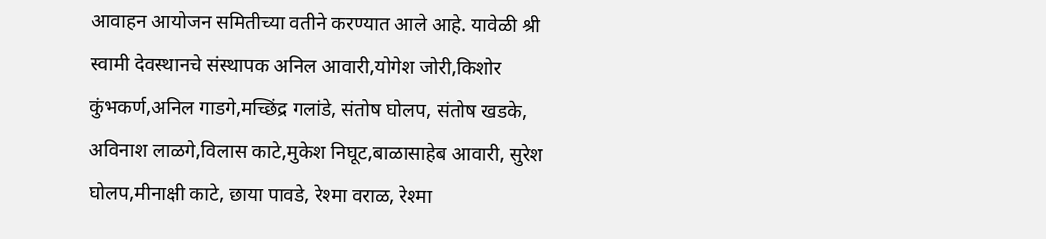आवाहन आयोजन समितीच्या वतीने करण्यात आले आहे. यावेळी श्री स्वामी देवस्थानचे संस्थापक अनिल आवारी,योगेश जोरी,किशोर कुंभकर्ण,अनिल गाडगे,मच्छिंद्र गलांडे, संतोष घोलप, संतोष खडके, अविनाश लाळगे,विलास काटे,मुकेश निघूट,बाळासाहेब आवारी, सुरेश घोलप,मीनाक्षी काटे, छाया पावडे, रेश्मा वराळ, रेश्मा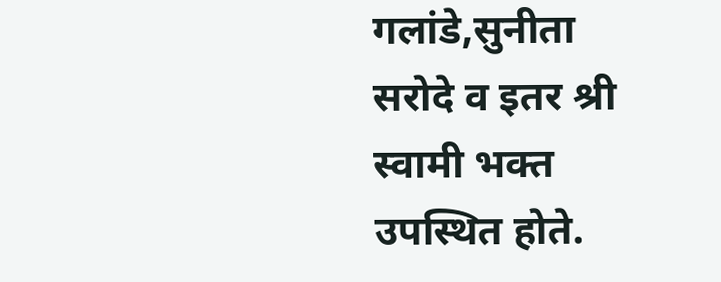गलांडे,सुनीता सरोदे व इतर श्री स्वामी भक्त उपस्थित होते.